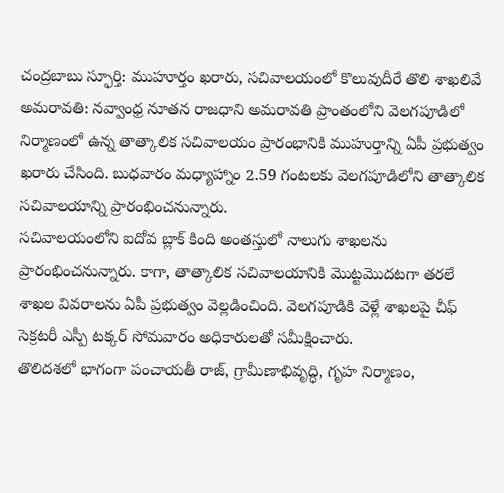చంద్రబాబు స్ఫూర్తి: ముహూర్తం ఖరారు, సచివాలయంలో కొలువుదీరే తొలి శాఖలివే
అమరావతి: నవ్వాంధ్ర నూతన రాజధాని అమరావతి ప్రాంతంలోని వెలగపూడిలో నిర్మాణంలో ఉన్న తాత్కాలిక సచివాలయం ప్రారంభానికి ముహుర్తాన్ని ఏపీ ప్రభుత్వం ఖరారు చేసింది. బుధవారం మధ్యాహ్నాం 2.59 గంటలకు వెలగపూడిలోని తాత్కాలిక సచివాలయాన్ని ప్రారంభించనున్నారు.
సచివాలయంలోని ఐదోవ బ్లాక్ కింది అంతస్తులో నాలుగు శాఖలను ప్రారంభించనున్నారు. కాగా, తాత్కాలిక సచివాలయానికి మొట్టమొదటగా తరలే శాఖల వివరాలను ఏపీ ప్రభుత్వం వెల్లడించింది. వెలగపూడికి వెళ్లే శాఖలపై చీఫ్ సెక్రటరీ ఎస్పీ టక్కర్ సోమవారం అధికారులతో సమీక్షించారు.
తొలిదశలో భాగంగా పంచాయతీ రాజ్, గ్రామీణాభివృద్ధి, గృహ నిర్మాణం,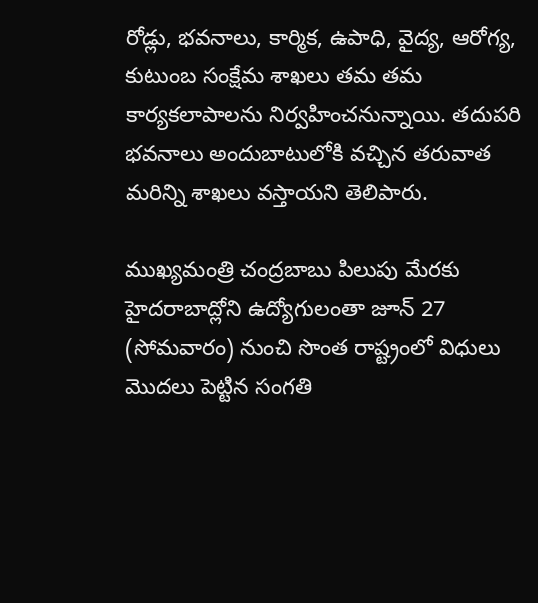రోడ్లు, భవనాలు, కార్మిక, ఉపాధి, వైద్య, ఆరోగ్య, కుటుంబ సంక్షేమ శాఖలు తమ తమ కార్యకలాపాలను నిర్వహించనున్నాయి. తదుపరి భవనాలు అందుబాటులోకి వచ్చిన తరువాత మరిన్ని శాఖలు వస్తాయని తెలిపారు.

ముఖ్యమంత్రి చంద్రబాబు పిలుపు మేరకు హైదరాబాద్లోని ఉద్యోగులంతా జూన్ 27 (సోమవారం) నుంచి సొంత రాష్ట్రంలో విధులు మొదలు పెట్టిన సంగతి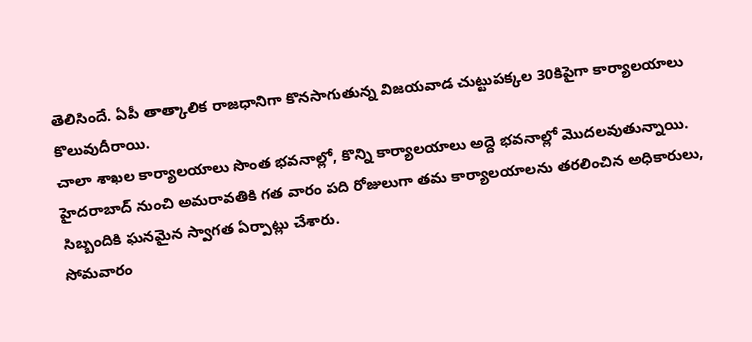తెలిసిందే. ఏపీ తాత్కాలిక రాజధానిగా కొనసాగుతున్న విజయవాడ చుట్టుపక్కల 30కిపైగా కార్యాలయాలు కొలువుదీరాయి.
చాలా శాఖల కార్యాలయాలు సొంత భవనాల్లో, కొన్ని కార్యాలయాలు అద్దె భవనాల్లో మొదలవుతున్నాయి. హైదరాబాద్ నుంచి అమరావతికి గత వారం పది రోజులుగా తమ కార్యాలయాలను తరలించిన అధికారులు, సిబ్బందికి ఘనమైన స్వాగత ఏర్పాట్లు చేశారు.
సోమవారం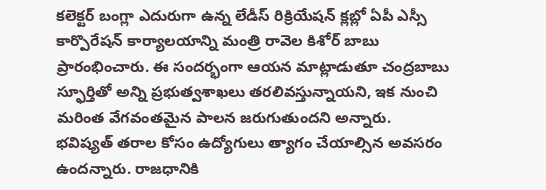కలెక్టర్ బంగ్లా ఎదురుగా ఉన్న లేడీస్ రిక్రియేషన్ క్లబ్లో ఏపీ ఎస్సీ కార్పొరేషన్ కార్యాలయాన్ని మంత్రి రావెల కిశోర్ బాబు ప్రారంభించారు. ఈ సందర్భంగా ఆయన మాట్లాడుతూ చంద్రబాబు స్ఫూర్తితో అన్ని ప్రభుత్వశాఖలు తరలివస్తున్నాయని, ఇక నుంచి మరింత వేగవంతమైన పాలన జరుగుతుందని అన్నారు.
భవిష్యత్ తరాల కోసం ఉద్యోగులు త్యాగం చేయాల్సిన అవసరం ఉందన్నారు. రాజధానికి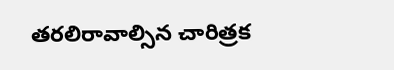తరలిరావాల్సిన చారిత్రక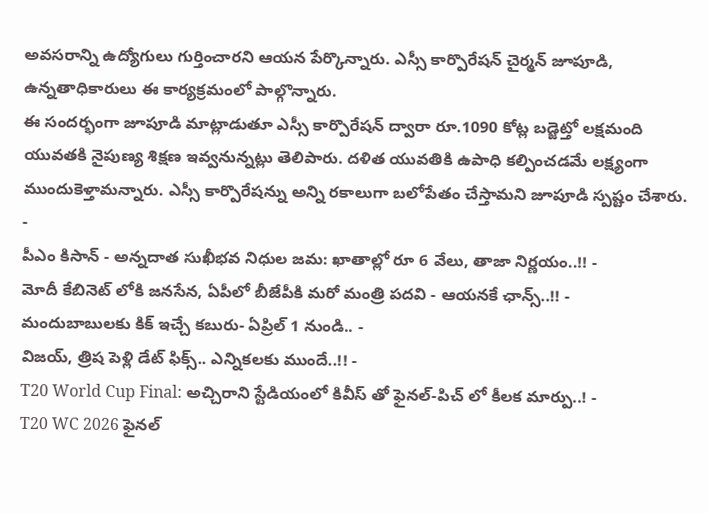అవసరాన్ని ఉద్యోగులు గుర్తించారని ఆయన పేర్కొన్నారు. ఎస్సీ కార్పొరేషన్ చైర్మన్ జూపూడి, ఉన్నతాధికారులు ఈ కార్యక్రమంలో పాల్గొన్నారు.
ఈ సందర్భంగా జూపూడి మాట్లాడుతూ ఎస్సీ కార్పొరేషన్ ద్వారా రూ.1090 కోట్ల బడ్జెట్తో లక్షమంది యువతకి నైపుణ్య శిక్షణ ఇవ్వనున్నట్లు తెలిపారు. దళిత యువతికి ఉపాధి కల్పించడమే లక్ష్యంగా ముందుకెళ్తామన్నారు. ఎస్సీ కార్పొరేషన్ను అన్ని రకాలుగా బలోపేతం చేస్తామని జూపూడి స్పష్టం చేశారు.
-
పీఎం కిసాన్ - అన్నదాత సుఖీభవ నిధుల జమ: ఖాతాల్లో రూ 6 వేలు, తాజా నిర్ణయం..!! -
మోదీ కేబినెట్ లోకి జనసేన, ఏపీలో బీజేపీకి మరో మంత్రి పదవి - ఆయనకే ఛాన్స్..!! -
మందుబాబులకు కిక్ ఇచ్చే కబురు- ఏప్రిల్ 1 నుండి.. -
విజయ్, త్రిష పెళ్లి డేట్ ఫిక్స్.. ఎన్నికలకు ముందే..!! -
T20 World Cup Final: అచ్చిరాని స్టేడియంలో కివీస్ తో ఫైనల్-పిచ్ లో కీలక మార్పు..! -
T20 WC 2026 ఫైనల్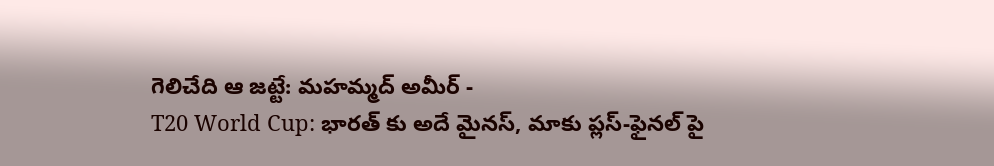గెలిచేది ఆ జట్టే: మహమ్మద్ అమీర్ -
T20 World Cup: భారత్ కు అదే మైనస్, మాకు ప్లస్-ఫైనల్ పై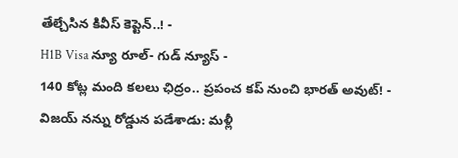తేల్చేసిన కివీస్ కెప్టెన్..! -
H1B Visa న్యూ రూల్- గుడ్ న్యూస్ -
140 కోట్ల మంది కలలు ఛిద్రం.. ప్రపంచ కప్ నుంచి భారత్ అవుట్! -
విజయ్ నన్ను రోడ్డున పడేశాడు: మళ్లీ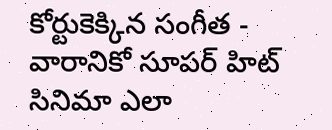కోర్టుకెక్కిన సంగీత -
వారానికో సూపర్ హిట్ సినిమా ఎలా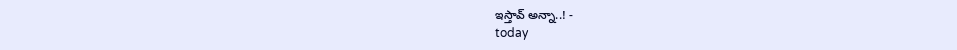ఇస్తావ్ అన్నా..! -
today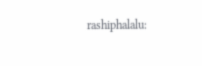rashiphalalu: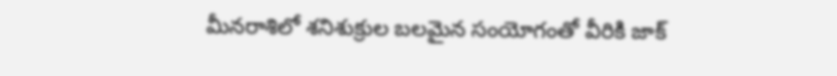మీనరాశిలో శనిశుక్రుల బలమైన సంయోగంతో వీరికి జాక్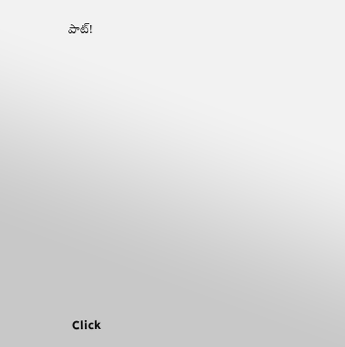పాట్!












Click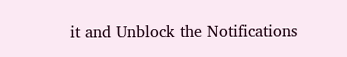it and Unblock the Notifications